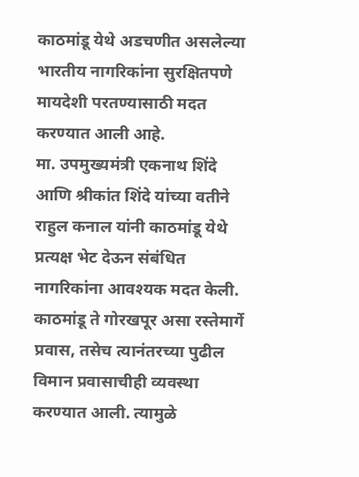काठमांडू येथे अडचणीत असलेल्या भारतीय नागरिकांना सुरक्षितपणे मायदेशी परतण्यासाठी मदत करण्यात आली आहे.
मा. उपमुख्यमंत्री एकनाथ शिंदे आणि श्रीकांत शिंदे यांच्या वतीने राहुल कनाल यांनी काठमांडू येथे प्रत्यक्ष भेट देऊन संबंधित नागरिकांना आवश्यक मदत केली.
काठमांडू ते गोरखपूर असा रस्तेमार्गे प्रवास, तसेच त्यानंतरच्या पुढील विमान प्रवासाचीही व्यवस्था करण्यात आली. त्यामुळे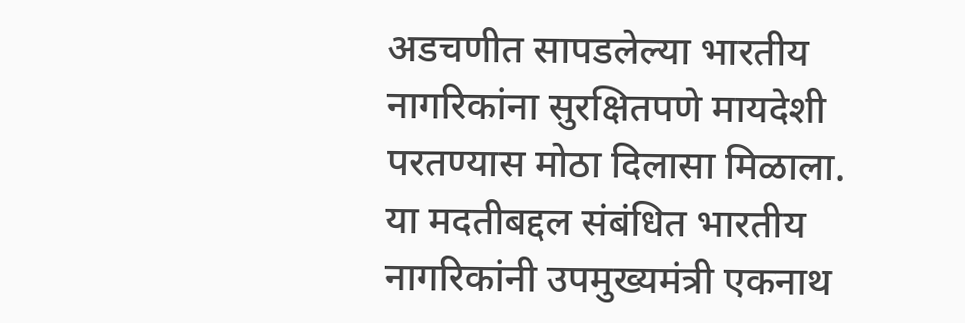अडचणीत सापडलेल्या भारतीय नागरिकांना सुरक्षितपणे मायदेशी परतण्यास मोठा दिलासा मिळाला.
या मदतीबद्दल संबंधित भारतीय नागरिकांनी उपमुख्यमंत्री एकनाथ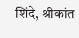शिंदे, श्रीकांत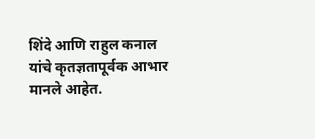शिंदे आणि राहुल कनाल यांचे कृतज्ञतापूर्वक आभार मानले आहेत.